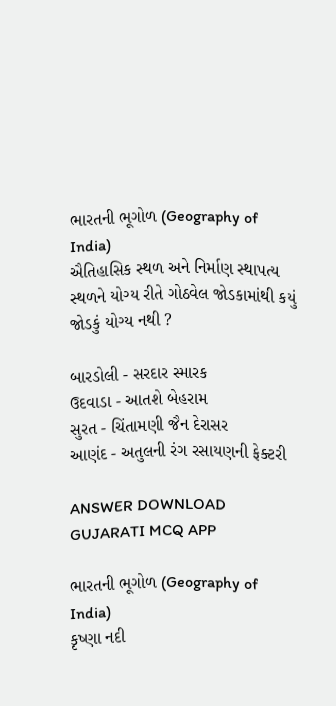ભારતની ભૂગોળ (Geography of India)
ઐતિહાસિક સ્થળ અને નિર્માણ સ્થાપત્ય સ્થળને યોગ્ય રીતે ગોઠવેલ જોડકામાંથી કયું જોડકું યોગ્ય નથી ?

બારડોલી - સરદાર સ્મારક
ઉદવાડા - આતશે બેહરામ
સુરત - ચિંતામણી જૈન દેરાસર
આણંદ - અતુલની રંગ રસાયણની ફેક્ટરી

ANSWER DOWNLOAD GUJARATI MCQ APP

ભારતની ભૂગોળ (Geography of India)
કૃષ્ણા નદી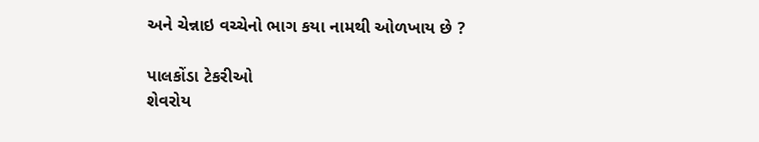અને ચેન્નાઇ વચ્ચેનો ભાગ કયા નામથી ઓળખાય છે ?

પાલકોંડા ટેકરીઓ
શેવરોય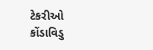ટેકરીઓ
કોંડાવિડુ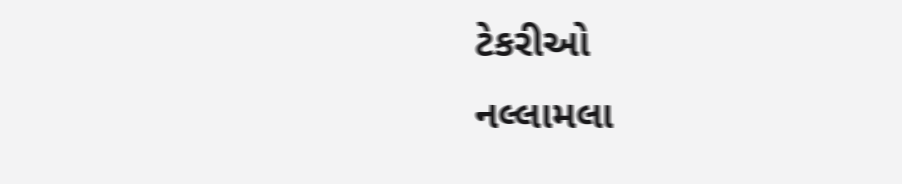ટેકરીઓ
નલ્લામલા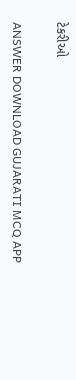ટેકરીઓ

ANSWER DOWNLOAD GUJARATI MCQ APP